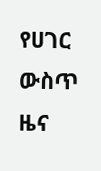የሀገር ውስጥ ዜና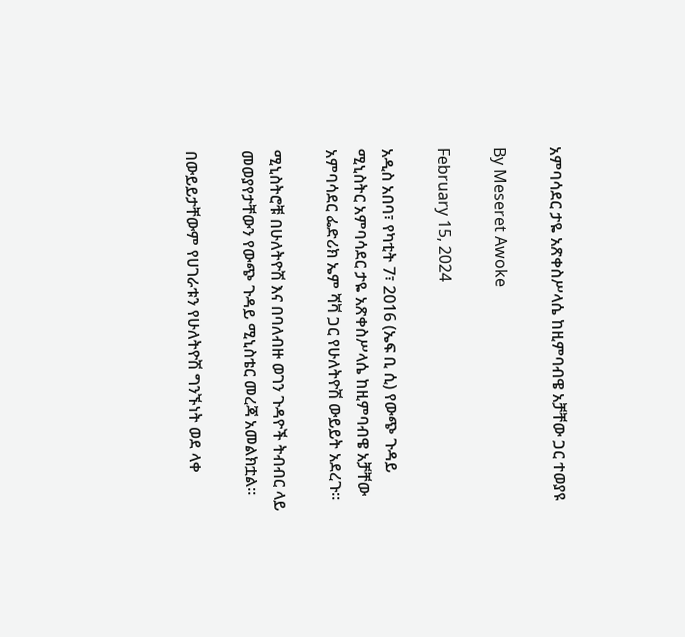አምባሳደር ታዬ አጽቀስሥላሴ ከዚምባብዌ አቻቸው ጋር ተወያዩ

By Meseret Awoke

February 15, 2024

አዲስ አበባ፣ የካቲት 7፣ 2016 (ኤፍ ቢ ሲ) የውጭ ጉዳይ ሚኒስትር አምባሳደር ታዬ አጽቀስሥላሴ ከዚምባብዌ አቻቸው አምባሳደር ፌድሪክ ኤም ሻቫ ጋር የሁለትዮሽ ውይይት አደረጉ።

ሚኒስትሮቹ በሁለትዮሽ እና በባለብዙ ወገን ጉዳዮች ትብብር ላይ መወያየታቸውን የውጭ ጉዳይ ሚኒስቴር መረጃ አመልክቷል።

በውይይታቸውም የሀገራቱን የሁለትዮሽ ግንኙነት ወደ ላቀ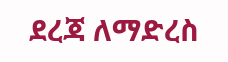ደረጃ ለማድረስ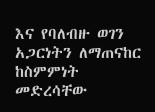እና የባለብዙ ወገን አጋርነትን ለማጠናከር ከስምምነት መድረሳቸው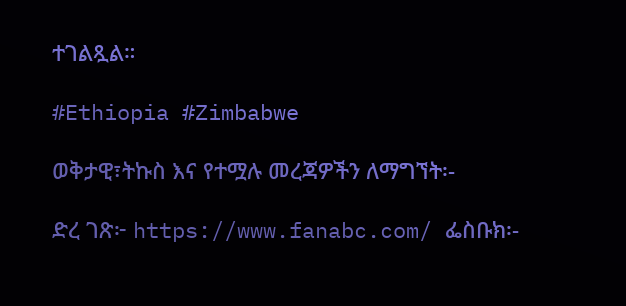ተገልጿል።

#Ethiopia #Zimbabwe

ወቅታዊ፣ትኩስ እና የተሟሉ መረጃዎችን ለማግኘት፡-

ድረ ገጽ፦ https://www.fanabc.com/ ፌስቡክ፡-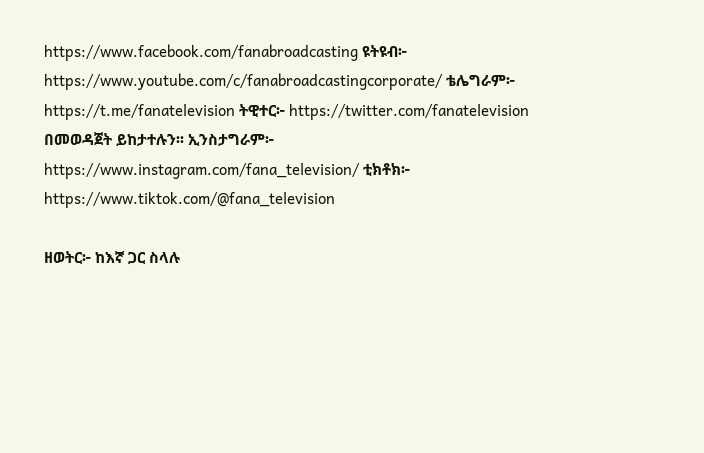https://www.facebook.com/fanabroadcasting ዩትዩብ፦ https://www.youtube.com/c/fanabroadcastingcorporate/ ቴሌግራም፦ https://t.me/fanatelevision ትዊተር፦ https://twitter.com/fanatelevision በመወዳጀት ይከታተሉን፡፡ ኢንስታግራም፦ https://www.instagram.com/fana_television/ ቲክቶክ፦ https://www.tiktok.com/@fana_television

ዘወትር፦ ከእኛ ጋር ስላሉ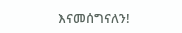እናመሰግናለን!